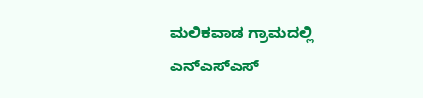ಮಲಿಕವಾಡ ಗ್ರಾಮದಲ್ಲಿ ಎನ್ಎಸ್ಎಸ್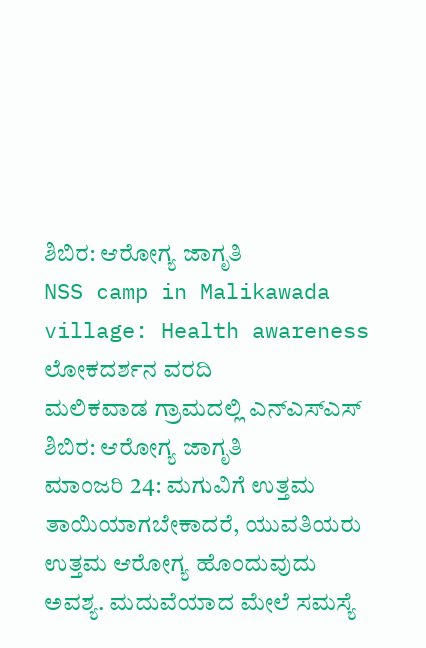ಶಿಬಿರ: ಆರೋಗ್ಯ ಜಾಗೃತಿ
NSS camp in Malikawada village: Health awareness
ಲೋಕದರ್ಶನ ವರದಿ
ಮಲಿಕವಾಡ ಗ್ರಾಮದಲ್ಲಿ ಎನ್ಎಸ್ಎಸ್ ಶಿಬಿರ: ಆರೋಗ್ಯ ಜಾಗೃತಿ
ಮಾಂಜರಿ 24: ಮಗುವಿಗೆ ಉತ್ತಮ ತಾಯಿಯಾಗಬೇಕಾದರೆ, ಯುವತಿಯರು ಉತ್ತಮ ಆರೋಗ್ಯ ಹೊಂದುವುದು ಅವಶ್ಯ. ಮದುವೆಯಾದ ಮೇಲೆ ಸಮಸ್ಯೆ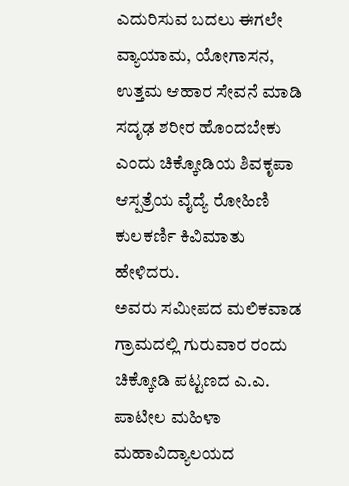ಎದುರಿಸುವ ಬದಲು ಈಗಲೇ ವ್ಯಾಯಾಮ, ಯೋಗಾಸನ, ಉತ್ತಮ ಆಹಾರ ಸೇವನೆ ಮಾಡಿ ಸದೃಢ ಶರೀರ ಹೊಂದಬೇಕು ಎಂದು ಚಿಕ್ಕೋಡಿಯ ಶಿವಕೃಪಾ ಆಸ್ಪತ್ರೆಯ ವೈದ್ಯೆ ರೋಹಿಣಿ ಕುಲಕರ್ಣಿ ಕಿವಿಮಾತು ಹೇಳಿದರು.
ಅವರು ಸಮೀಪದ ಮಲಿಕವಾಡ ಗ್ರಾಮದಲ್ಲಿ ಗುರುವಾರ ರಂದು ಚಿಕ್ಕೋಡಿ ಪಟ್ಟಣದ ಎ.ಎ. ಪಾಟೀಲ ಮಹಿಳಾ ಮಹಾವಿದ್ಯಾಲಯದ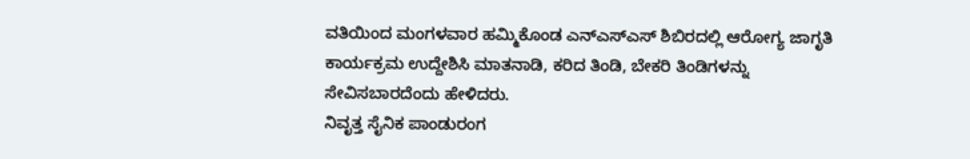ವತಿಯಿಂದ ಮಂಗಳವಾರ ಹಮ್ಮಿಕೊಂಡ ಎನ್ಎಸ್ಎಸ್ ಶಿಬಿರದಲ್ಲಿ ಆರೋಗ್ಯ ಜಾಗೃತಿ ಕಾರ್ಯಕ್ರಮ ಉದ್ದೇಶಿಸಿ ಮಾತನಾಡಿ, ಕರಿದ ತಿಂಡಿ, ಬೇಕರಿ ತಿಂಡಿಗಳನ್ನು ಸೇವಿಸಬಾರದೆಂದು ಹೇಳಿದರು.
ನಿವೃತ್ತ ಸೈನಿಕ ಪಾಂಡುರಂಗ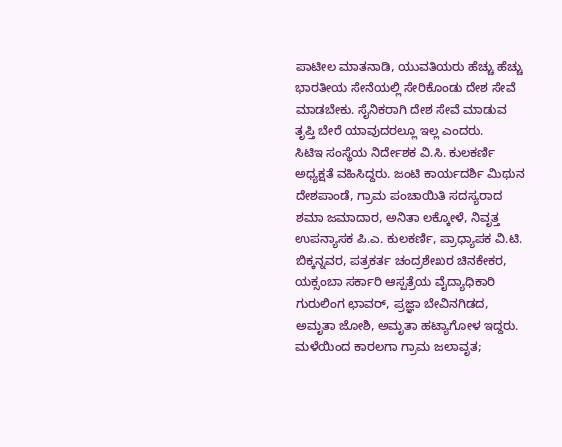ಪಾಟೀಲ ಮಾತನಾಡಿ, ಯುವತಿಯರು ಹೆಚ್ಚು ಹೆಚ್ಚು ಭಾರತೀಯ ಸೇನೆಯಲ್ಲಿ ಸೇರಿಕೊಂಡು ದೇಶ ಸೇವೆ ಮಾಡಬೇಕು. ಸೈನಿಕರಾಗಿ ದೇಶ ಸೇವೆ ಮಾಡುವ ತೃಪ್ತಿ ಬೇರೆ ಯಾವುದರಲ್ಲೂ ಇಲ್ಲ ಎಂದರು.
ಸಿಟಿಇ ಸಂಸ್ಥೆಯ ನಿರ್ದೇಶಕ ವಿ.ಸಿ. ಕುಲಕರ್ಣಿ ಅಧ್ಯಕ್ಷತೆ ವಹಿಸಿದ್ದರು. ಜಂಟಿ ಕಾರ್ಯದರ್ಶಿ ಮಿಥುನ ದೇಶಪಾಂಡೆ, ಗ್ರಾಮ ಪಂಚಾಯಿತಿ ಸದಸ್ಯರಾದ ಶಮಾ ಜಮಾದಾರ, ಅನಿತಾ ಲಕ್ಕೋಳೆ, ನಿವೃತ್ತ ಉಪನ್ಯಾಸಕ ಪಿ.ಎ. ಕುಲಕರ್ಣಿ, ಪ್ರಾಧ್ಯಾಪಕ ವಿ.ಟಿ. ಬಿಕ್ಕನ್ನವರ, ಪತ್ರಕರ್ತ ಚಂದ್ರಶೇಖರ ಚಿನಕೇಕರ, ಯಕ್ಸಂಬಾ ಸರ್ಕಾರಿ ಆಸ್ಪತ್ರೆಯ ವೈದ್ಯಾಧಿಕಾರಿ ಗುರುಲಿಂಗ ಛಾವರ್, ಪ್ರಜ್ಞಾ ಬೇವಿನಗಿಡದ, ಅಮೃತಾ ಜೋಶಿ, ಅಮೃತಾ ಹಟ್ಯಾಗೋಳ ಇದ್ದರು.
ಮಳೆಯಿಂದ ಕಾರಲಗಾ ಗ್ರಾಮ ಜಲಾವೃತ;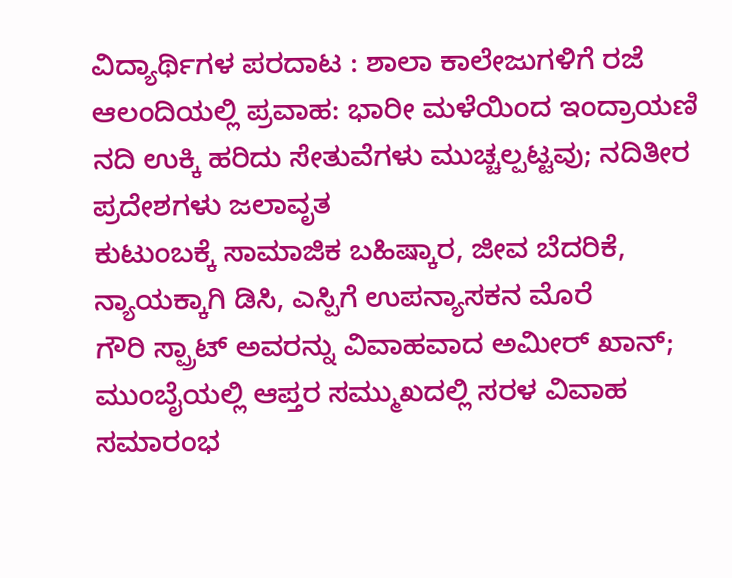ವಿದ್ಯಾರ್ಥಿಗಳ ಪರದಾಟ : ಶಾಲಾ ಕಾಲೇಜುಗಳಿಗೆ ರಜೆ
ಆಲಂದಿಯಲ್ಲಿ ಪ್ರವಾಹ: ಭಾರೀ ಮಳೆಯಿಂದ ಇಂದ್ರಾಯಣಿ ನದಿ ಉಕ್ಕಿ ಹರಿದು ಸೇತುವೆಗಳು ಮುಚ್ಚಲ್ಪಟ್ಟವು; ನದಿತೀರ ಪ್ರದೇಶಗಳು ಜಲಾವೃತ
ಕುಟುಂಬಕ್ಕೆ ಸಾಮಾಜಿಕ ಬಹಿಷ್ಕಾರ, ಜೀವ ಬೆದರಿಕೆ, ನ್ಯಾಯಕ್ಕಾಗಿ ಡಿಸಿ, ಎಸ್ಪಿಗೆ ಉಪನ್ಯಾಸಕನ ಮೊರೆ
ಗೌರಿ ಸ್ಪ್ರಾಟ್ ಅವರನ್ನು ವಿವಾಹವಾದ ಅಮೀರ್ ಖಾನ್; ಮುಂಬೈಯಲ್ಲಿ ಆಪ್ತರ ಸಮ್ಮುಖದಲ್ಲಿ ಸರಳ ವಿವಾಹ ಸಮಾರಂಭ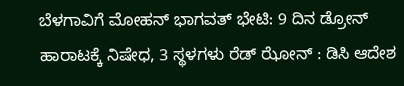ಬೆಳಗಾವಿಗೆ ಮೋಹನ್ ಭಾಗವತ್ ಭೇಟಿ: 9 ದಿನ ಡ್ರೋನ್ ಹಾರಾಟಕ್ಕೆ ನಿಷೇಧ, 3 ಸ್ಥಳಗಳು ರೆಡ್ ಝೋನ್ : ಡಿಸಿ ಆದೇಶ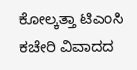ಕೋಲ್ಕತ್ತಾ ಟಿಎಂಸಿ ಕಚೇರಿ ವಿವಾದದ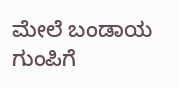ಮೇಲೆ ಬಂಡಾಯ ಗುಂಪಿಗೆ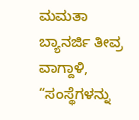ಮಮತಾ ಬ್ಯಾನರ್ಜಿ ತೀವ್ರ ವಾಗ್ದಾಳಿ, “ಸಂಸ್ಥೆಗಳನ್ನು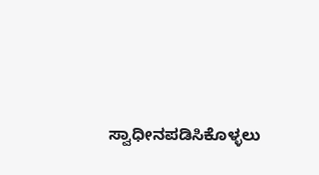ಸ್ವಾಧೀನಪಡಿಸಿಕೊಳ್ಳಲು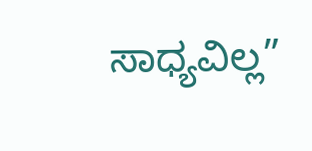ಸಾಧ್ಯವಿಲ್ಲ”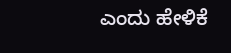ಎಂದು ಹೇಳಿಕೆ